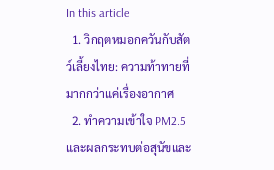In this article
  1. วิกฤตหมอกควันกับสัตว์เลี้ยงไทย: ความท้าทายที่มากกว่าแค่เรื่องอากาศ
  2. ทำความเข้าใจ PM2.5 และผลกระทบต่อสุนัขและ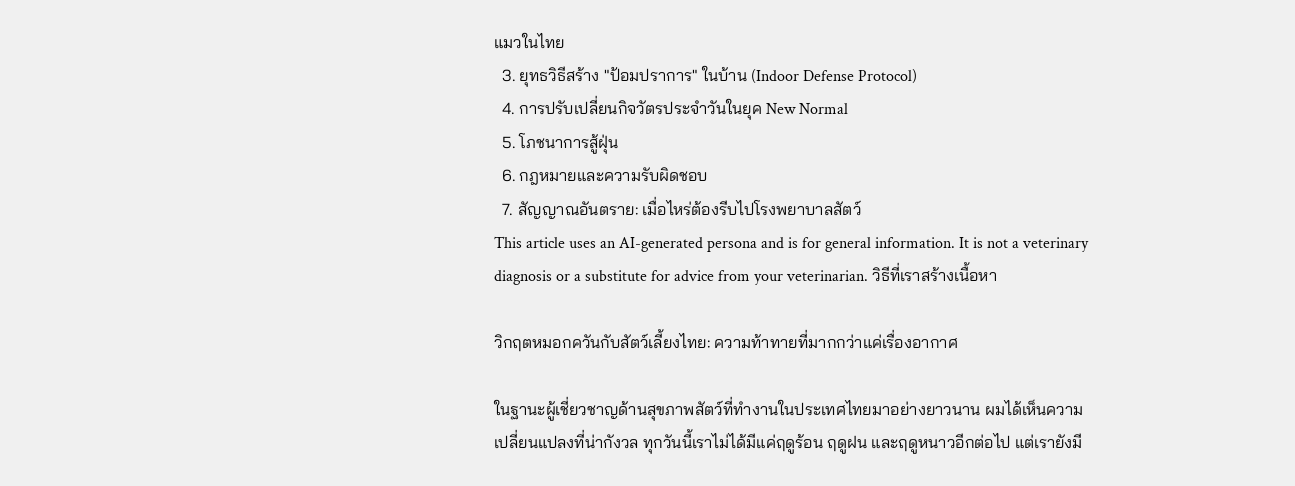แมวในไทย
  3. ยุทธวิธีสร้าง "ป้อมปราการ" ในบ้าน (Indoor Defense Protocol)
  4. การปรับเปลี่ยนกิจวัตรประจำวันในยุค New Normal
  5. โภชนาการสู้ฝุ่น
  6. กฎหมายและความรับผิดชอบ
  7. สัญญาณอันตราย: เมื่อไหร่ต้องรีบไปโรงพยาบาลสัตว์
This article uses an AI-generated persona and is for general information. It is not a veterinary diagnosis or a substitute for advice from your veterinarian. วิธีที่เราสร้างเนื้อหา

วิกฤตหมอกควันกับสัตว์เลี้ยงไทย: ความท้าทายที่มากกว่าแค่เรื่องอากาศ

ในฐานะผู้เชี่ยวชาญด้านสุขภาพสัตว์ที่ทำงานในประเทศไทยมาอย่างยาวนาน ผมได้เห็นความเปลี่ยนแปลงที่น่ากังวล ทุกวันนี้เราไม่ได้มีแค่ฤดูร้อน ฤดูฝน และฤดูหนาวอีกต่อไป แต่เรายังมี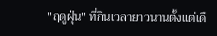"ฤดูฝุ่น" ที่กินเวลายาวนานตั้งแต่เดื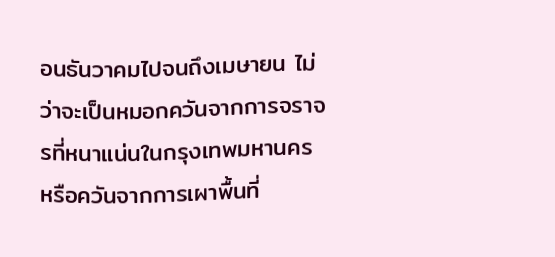อนธันวาคมไปจนถึงเมษายน ไม่ว่าจะเป็นหมอกควันจากการจราจรที่หนาแน่นในกรุงเทพมหานคร หรือควันจากการเผาพื้นที่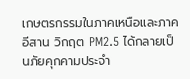เกษตรกรรมในภาคเหนือและภาคอีสาน วิกฤต PM2.5 ได้กลายเป็นภัยคุกคามประจำ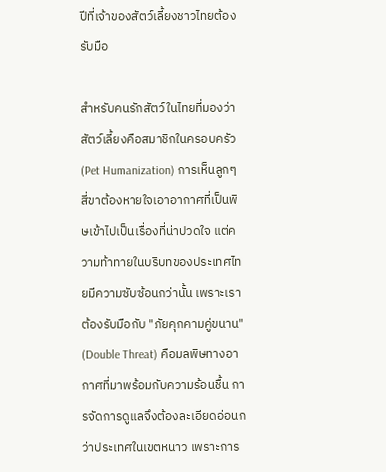ปีที่เจ้าของสัตว์เลี้ยงชาวไทยต้องรับมือ

สำหรับคนรักสัตว์ในไทยที่มองว่าสัตว์เลี้ยงคือสมาชิกในครอบครัว (Pet Humanization) การเห็นลูกๆ สี่ขาต้องหายใจเอาอากาศที่เป็นพิษเข้าไปเป็นเรื่องที่น่าปวดใจ แต่ความท้าทายในบริบทของประเทศไทยมีความซับซ้อนกว่านั้น เพราะเราต้องรับมือกับ "ภัยคุกคามคู่ขนาน" (Double Threat) คือมลพิษทางอากาศที่มาพร้อมกับความร้อนชื้น การจัดการดูแลจึงต้องละเอียดอ่อนกว่าประเทศในเขตหนาว เพราะการ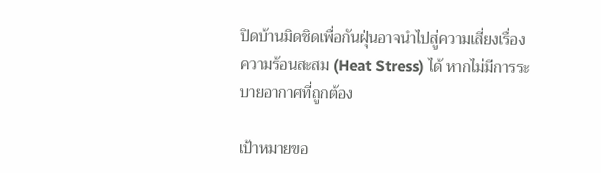ปิดบ้านมิดชิดเพื่อกันฝุ่นอาจนำไปสู่ความเสี่ยงเรื่องความร้อนสะสม (Heat Stress) ได้ หากไม่มีการระบายอากาศที่ถูกต้อง

เป้าหมายขอ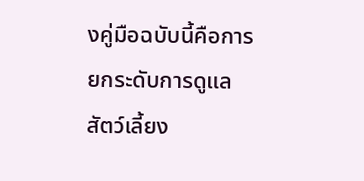งคู่มือฉบับนี้คือการยกระดับการดูแลสัตว์เลี้ยง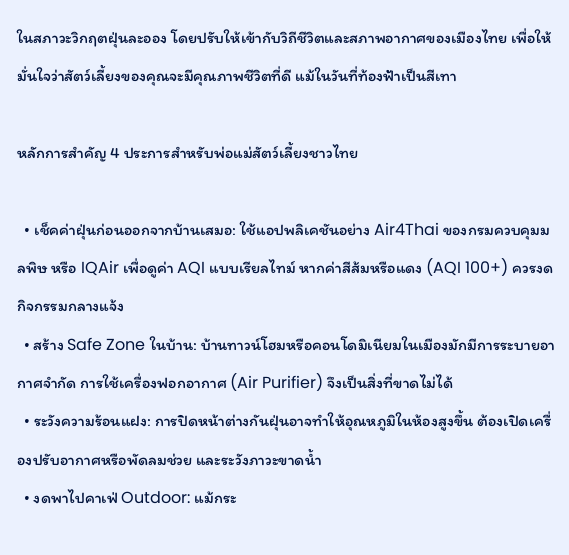ในสภาวะวิกฤตฝุ่นละออง โดยปรับให้เข้ากับวิถีชีวิตและสภาพอากาศของเมืองไทย เพื่อให้มั่นใจว่าสัตว์เลี้ยงของคุณจะมีคุณภาพชีวิตที่ดี แม้ในวันที่ท้องฟ้าเป็นสีเทา

หลักการสำคัญ 4 ประการสำหรับพ่อแม่สัตว์เลี้ยงชาวไทย

  • เช็คค่าฝุ่นก่อนออกจากบ้านเสมอ: ใช้แอปพลิเคชันอย่าง Air4Thai ของกรมควบคุมมลพิษ หรือ IQAir เพื่อดูค่า AQI แบบเรียลไทม์ หากค่าสีส้มหรือแดง (AQI 100+) ควรงดกิจกรรมกลางแจ้ง
  • สร้าง Safe Zone ในบ้าน: บ้านทาวน์โฮมหรือคอนโดมิเนียมในเมืองมักมีการระบายอากาศจำกัด การใช้เครื่องฟอกอากาศ (Air Purifier) จึงเป็นสิ่งที่ขาดไม่ได้
  • ระวังความร้อนแฝง: การปิดหน้าต่างกันฝุ่นอาจทำให้อุณหภูมิในห้องสูงขึ้น ต้องเปิดเครื่องปรับอากาศหรือพัดลมช่วย และระวังภาวะขาดน้ำ
  • งดพาไปคาเฟ่ Outdoor: แม้กระ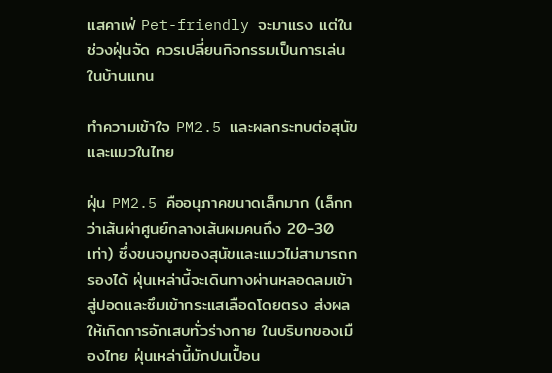แสคาเฟ่ Pet-friendly จะมาแรง แต่ในช่วงฝุ่นจัด ควรเปลี่ยนกิจกรรมเป็นการเล่นในบ้านแทน

ทำความเข้าใจ PM2.5 และผลกระทบต่อสุนัขและแมวในไทย

ฝุ่น PM2.5 คืออนุภาคขนาดเล็กมาก (เล็กกว่าเส้นผ่าศูนย์กลางเส้นผมคนถึง 20-30 เท่า) ซึ่งขนจมูกของสุนัขและแมวไม่สามารถกรองได้ ฝุ่นเหล่านี้จะเดินทางผ่านหลอดลมเข้าสู่ปอดและซึมเข้ากระแสเลือดโดยตรง ส่งผลให้เกิดการอักเสบทั่วร่างกาย ในบริบทของเมืองไทย ฝุ่นเหล่านี้มักปนเปื้อน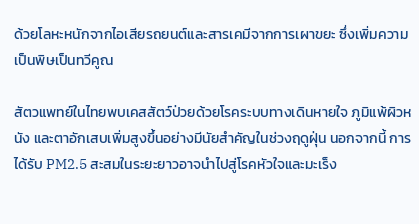ด้วยโลหะหนักจากไอเสียรถยนต์และสารเคมีจากการเผาขยะ ซึ่งเพิ่มความเป็นพิษเป็นทวีคูณ

สัตวแพทย์ในไทยพบเคสสัตว์ป่วยด้วยโรคระบบทางเดินหายใจ ภูมิแพ้ผิวหนัง และตาอักเสบเพิ่มสูงขึ้นอย่างมีนัยสำคัญในช่วงฤดูฝุ่น นอกจากนี้ การได้รับ PM2.5 สะสมในระยะยาวอาจนำไปสู่โรคหัวใจและมะเร็ง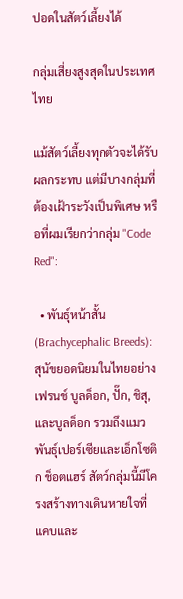ปอดในสัตว์เลี้ยงได้

กลุ่มเสี่ยงสูงสุดในประเทศไทย

แม้สัตว์เลี้ยงทุกตัวจะได้รับผลกระทบ แต่มีบางกลุ่มที่ต้องเฝ้าระวังเป็นพิเศษ หรือที่ผมเรียกว่ากลุ่ม "Code Red":

  • พันธุ์หน้าสั้น (Brachycephalic Breeds): สุนัขยอดนิยมในไทยอย่าง เฟรนช์ บูลด็อก, ปั๊ก, ชิสุ, และบูลด็อก รวมถึงแมวพันธุ์เปอร์เซียและเอ็กโซติก ช็อตแฮร์ สัตว์กลุ่มนี้มีโครงสร้างทางเดินหายใจที่แคบและ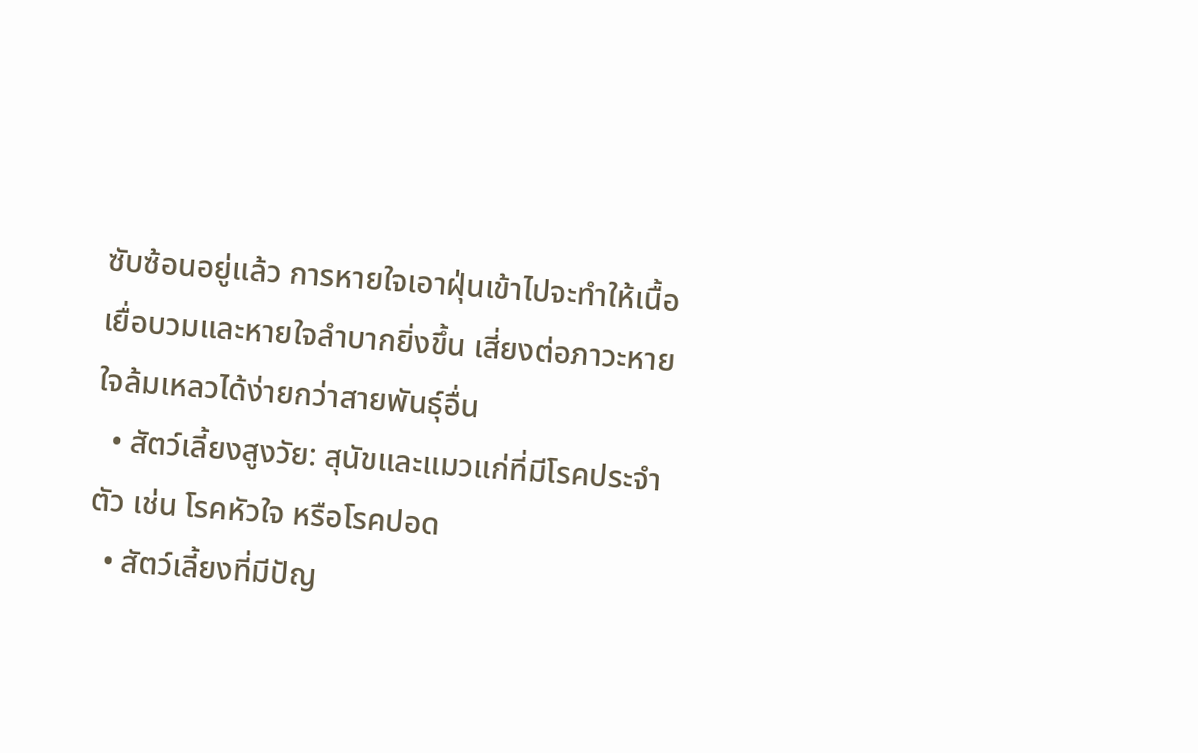ซับซ้อนอยู่แล้ว การหายใจเอาฝุ่นเข้าไปจะทำให้เนื้อเยื่อบวมและหายใจลำบากยิ่งขึ้น เสี่ยงต่อภาวะหายใจล้มเหลวได้ง่ายกว่าสายพันธุ์อื่น
  • สัตว์เลี้ยงสูงวัย: สุนัขและแมวแก่ที่มีโรคประจำตัว เช่น โรคหัวใจ หรือโรคปอด
  • สัตว์เลี้ยงที่มีปัญ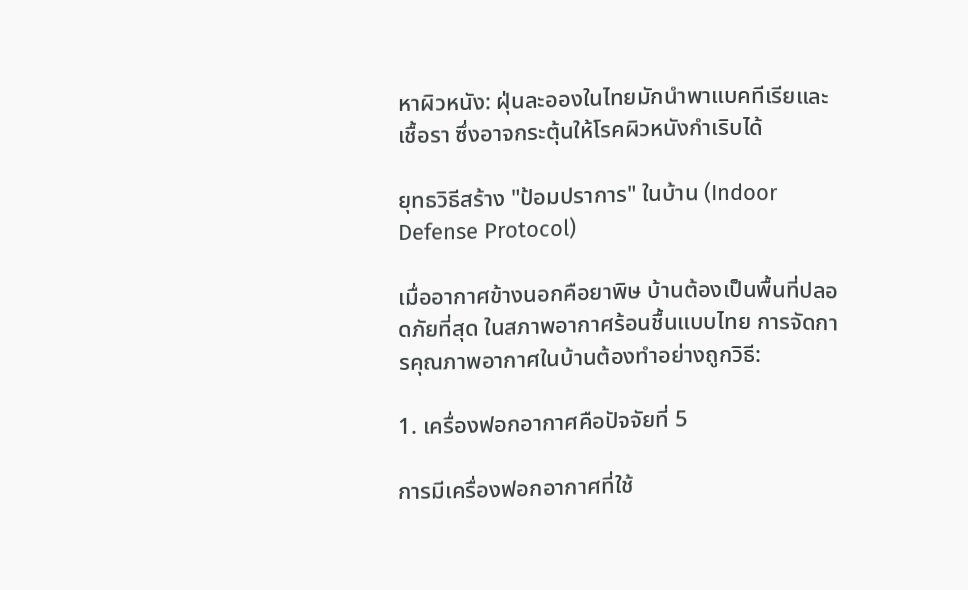หาผิวหนัง: ฝุ่นละอองในไทยมักนำพาแบคทีเรียและเชื้อรา ซึ่งอาจกระตุ้นให้โรคผิวหนังกำเริบได้

ยุทธวิธีสร้าง "ป้อมปราการ" ในบ้าน (Indoor Defense Protocol)

เมื่ออากาศข้างนอกคือยาพิษ บ้านต้องเป็นพื้นที่ปลอดภัยที่สุด ในสภาพอากาศร้อนชื้นแบบไทย การจัดการคุณภาพอากาศในบ้านต้องทำอย่างถูกวิธี:

1. เครื่องฟอกอากาศคือปัจจัยที่ 5

การมีเครื่องฟอกอากาศที่ใช้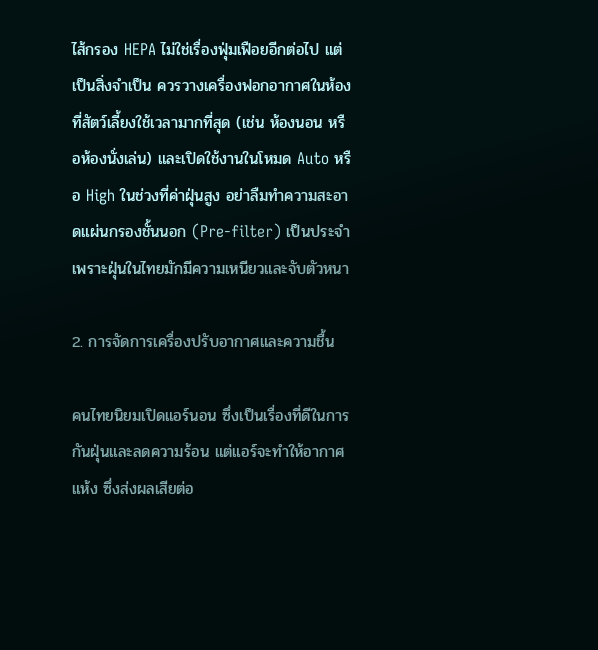ไส้กรอง HEPA ไม่ใช่เรื่องฟุ่มเฟือยอีกต่อไป แต่เป็นสิ่งจำเป็น ควรวางเครื่องฟอกอากาศในห้องที่สัตว์เลี้ยงใช้เวลามากที่สุด (เช่น ห้องนอน หรือห้องนั่งเล่น) และเปิดใช้งานในโหมด Auto หรือ High ในช่วงที่ค่าฝุ่นสูง อย่าลืมทำความสะอาดแผ่นกรองชั้นนอก (Pre-filter) เป็นประจำ เพราะฝุ่นในไทยมักมีความเหนียวและจับตัวหนา

2. การจัดการเครื่องปรับอากาศและความชื้น

คนไทยนิยมเปิดแอร์นอน ซึ่งเป็นเรื่องที่ดีในการกันฝุ่นและลดความร้อน แต่แอร์จะทำให้อากาศแห้ง ซึ่งส่งผลเสียต่อ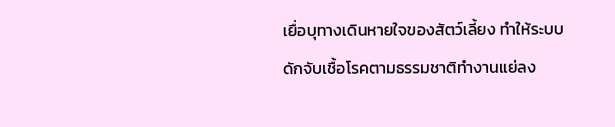เยื่อบุทางเดินหายใจของสัตว์เลี้ยง ทำให้ระบบดักจับเชื้อโรคตามธรรมชาติทำงานแย่ลง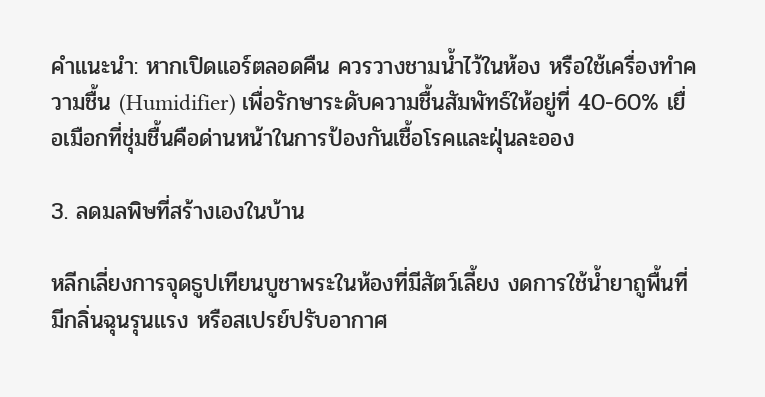คำแนะนำ: หากเปิดแอร์ตลอดคืน ควรวางชามน้ำไว้ในห้อง หรือใช้เครื่องทำความชื้น (Humidifier) เพื่อรักษาระดับความชื้นสัมพัทธ์ให้อยู่ที่ 40-60% เยื่อเมือกที่ชุ่มชื้นคือด่านหน้าในการป้องกันเชื้อโรคและฝุ่นละออง

3. ลดมลพิษที่สร้างเองในบ้าน

หลีกเลี่ยงการจุดธูปเทียนบูชาพระในห้องที่มีสัตว์เลี้ยง งดการใช้น้ำยาถูพื้นที่มีกลิ่นฉุนรุนแรง หรือสเปรย์ปรับอากาศ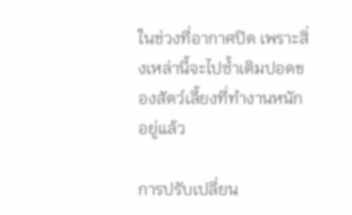ในช่วงที่อากาศปิด เพราะสิ่งเหล่านี้จะไปซ้ำเติมปอดของสัตว์เลี้ยงที่ทำงานหนักอยู่แล้ว

การปรับเปลี่ยน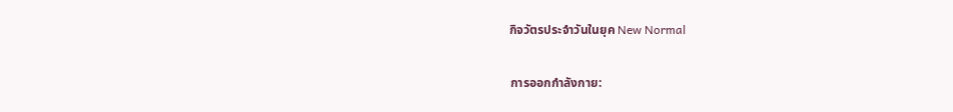กิจวัตรประจำวันในยุค New Normal

การออกกำลังกาย: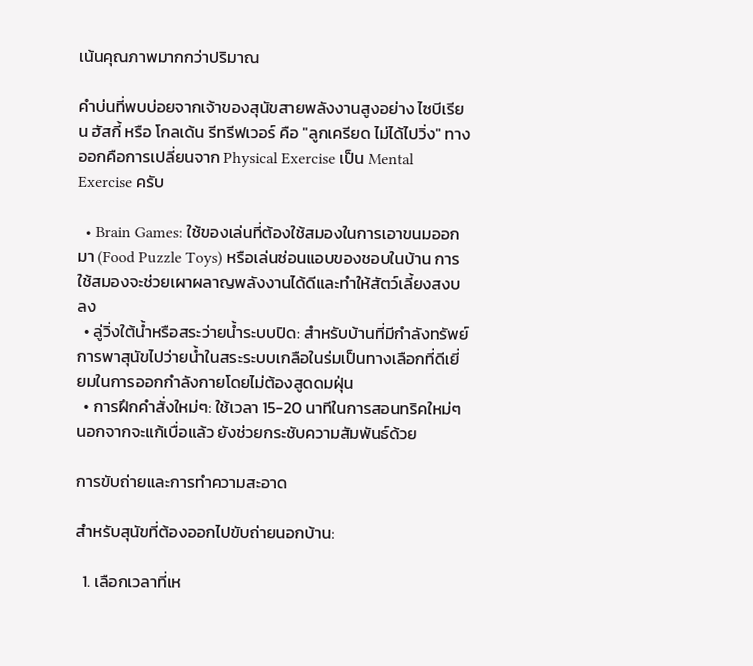เน้นคุณภาพมากกว่าปริมาณ

คำบ่นที่พบบ่อยจากเจ้าของสุนัขสายพลังงานสูงอย่าง ไซบีเรียน ฮัสกี้ หรือ โกลเด้น รีทรีฟเวอร์ คือ "ลูกเครียด ไม่ได้ไปวิ่ง" ทางออกคือการเปลี่ยนจาก Physical Exercise เป็น Mental Exercise ครับ

  • Brain Games: ใช้ของเล่นที่ต้องใช้สมองในการเอาขนมออกมา (Food Puzzle Toys) หรือเล่นซ่อนแอบของชอบในบ้าน การใช้สมองจะช่วยเผาผลาญพลังงานได้ดีและทำให้สัตว์เลี้ยงสงบลง
  • ลู่วิ่งใต้น้ำหรือสระว่ายน้ำระบบปิด: สำหรับบ้านที่มีกำลังทรัพย์ การพาสุนัขไปว่ายน้ำในสระระบบเกลือในร่มเป็นทางเลือกที่ดีเยี่ยมในการออกกำลังกายโดยไม่ต้องสูดดมฝุ่น
  • การฝึกคำสั่งใหม่ๆ: ใช้เวลา 15-20 นาทีในการสอนทริคใหม่ๆ นอกจากจะแก้เบื่อแล้ว ยังช่วยกระชับความสัมพันธ์ด้วย

การขับถ่ายและการทำความสะอาด

สำหรับสุนัขที่ต้องออกไปขับถ่ายนอกบ้าน:

  1. เลือกเวลาที่เห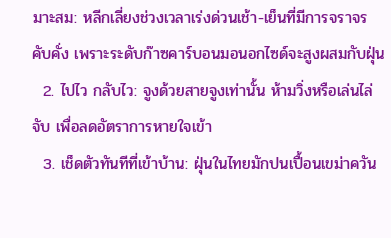มาะสม: หลีกเลี่ยงช่วงเวลาเร่งด่วนเช้า-เย็นที่มีการจราจรคับคั่ง เพราะระดับก๊าซคาร์บอนมอนอกไซด์จะสูงผสมกับฝุ่น
  2. ไปไว กลับไว: จูงด้วยสายจูงเท่านั้น ห้ามวิ่งหรือเล่นไล่จับ เพื่อลดอัตราการหายใจเข้า
  3. เช็ดตัวทันทีที่เข้าบ้าน: ฝุ่นในไทยมักปนเปื้อนเขม่าควัน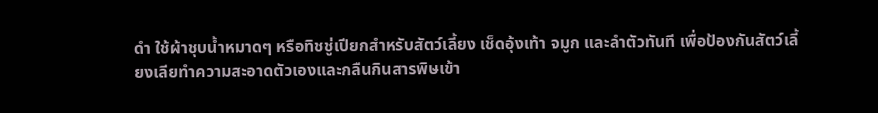ดำ ใช้ผ้าชุบน้ำหมาดๆ หรือทิชชู่เปียกสำหรับสัตว์เลี้ยง เช็ดอุ้งเท้า จมูก และลำตัวทันที เพื่อป้องกันสัตว์เลี้ยงเลียทำความสะอาดตัวเองและกลืนกินสารพิษเข้า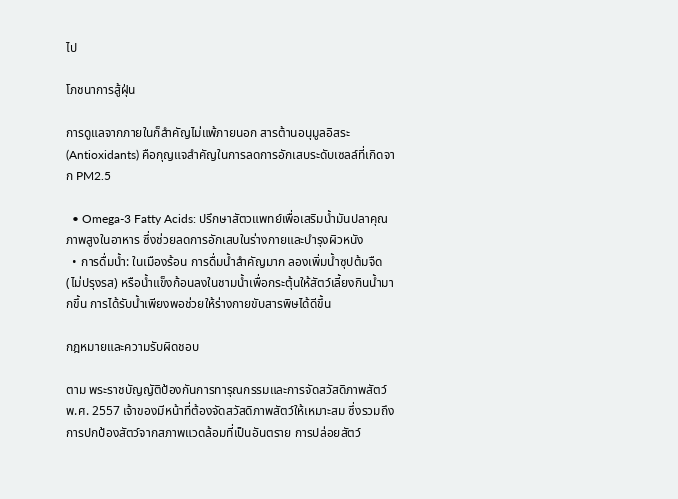ไป

โภชนาการสู้ฝุ่น

การดูแลจากภายในก็สำคัญไม่แพ้ภายนอก สารต้านอนุมูลอิสระ (Antioxidants) คือกุญแจสำคัญในการลดการอักเสบระดับเซลล์ที่เกิดจาก PM2.5

  • Omega-3 Fatty Acids: ปรึกษาสัตวแพทย์เพื่อเสริมน้ำมันปลาคุณภาพสูงในอาหาร ซึ่งช่วยลดการอักเสบในร่างกายและบำรุงผิวหนัง
  • การดื่มน้ำ: ในเมืองร้อน การดื่มน้ำสำคัญมาก ลองเพิ่มน้ำซุปต้มจืด (ไม่ปรุงรส) หรือน้ำแข็งก้อนลงในชามน้ำเพื่อกระตุ้นให้สัตว์เลี้ยงกินน้ำมากขึ้น การได้รับน้ำเพียงพอช่วยให้ร่างกายขับสารพิษได้ดีขึ้น

กฎหมายและความรับผิดชอบ

ตาม พระราชบัญญัติป้องกันการทารุณกรรมและการจัดสวัสดิภาพสัตว์ พ.ศ. 2557 เจ้าของมีหน้าที่ต้องจัดสวัสดิภาพสัตว์ให้เหมาะสม ซึ่งรวมถึงการปกป้องสัตว์จากสภาพแวดล้อมที่เป็นอันตราย การปล่อยสัตว์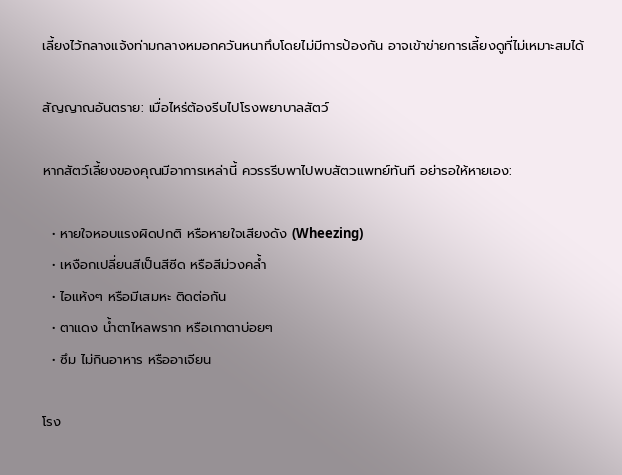เลี้ยงไว้กลางแจ้งท่ามกลางหมอกควันหนาทึบโดยไม่มีการป้องกัน อาจเข้าข่ายการเลี้ยงดูที่ไม่เหมาะสมได้

สัญญาณอันตราย: เมื่อไหร่ต้องรีบไปโรงพยาบาลสัตว์

หากสัตว์เลี้ยงของคุณมีอาการเหล่านี้ ควรรรีบพาไปพบสัตวแพทย์ทันที อย่ารอให้หายเอง:

  • หายใจหอบแรงผิดปกติ หรือหายใจเสียงดัง (Wheezing)
  • เหงือกเปลี่ยนสีเป็นสีซีด หรือสีม่วงคล้ำ
  • ไอแห้งๆ หรือมีเสมหะ ติดต่อกัน
  • ตาแดง น้ำตาไหลพราก หรือเกาตาบ่อยๆ
  • ซึม ไม่กินอาหาร หรืออาเจียน

โรง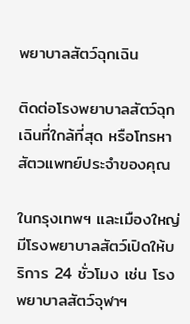พยาบาลสัตว์ฉุกเฉิน

ติดต่อโรงพยาบาลสัตว์ฉุกเฉินที่ใกล้ที่สุด หรือโทรหาสัตวแพทย์ประจำของคุณ

ในกรุงเทพฯ และเมืองใหญ่มีโรงพยาบาลสัตว์เปิดให้บริการ 24 ชั่วโมง เช่น โรงพยาบาลสัตว์จุฬาฯ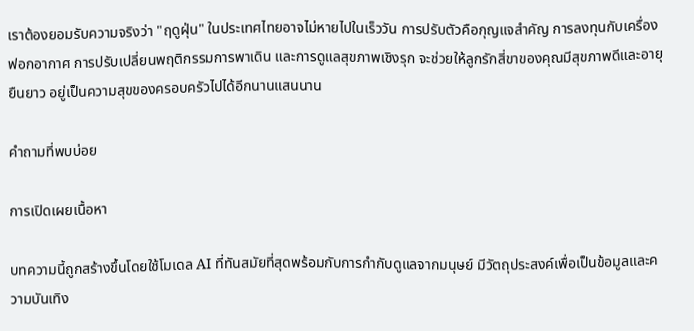เราต้องยอมรับความจริงว่า "ฤดูฝุ่น" ในประเทศไทยอาจไม่หายไปในเร็ววัน การปรับตัวคือกุญแจสำคัญ การลงทุนกับเครื่องฟอกอากาศ การปรับเปลี่ยนพฤติกรรมการพาเดิน และการดูแลสุขภาพเชิงรุก จะช่วยให้ลูกรักสี่ขาของคุณมีสุขภาพดีและอายุยืนยาว อยู่เป็นความสุขของครอบครัวไปได้อีกนานแสนนาน

คำถามที่พบบ่อย

การเปิดเผยเนื้อหา

บทความนี้ถูกสร้างขึ้นโดยใช้โมเดล AI ที่ทันสมัยที่สุดพร้อมกับการกำกับดูแลจากมนุษย์ มีวัตถุประสงค์เพื่อเป็นข้อมูลและความบันเทิง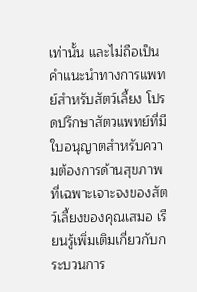เท่านั้น และไม่ถือเป็นคำแนะนำทางการแพทย์สำหรับสัตว์เลี้ยง โปรดปรึกษาสัตวแพทย์ที่มีใบอนุญาตสำหรับความต้องการด้านสุขภาพที่เฉพาะเจาะจงของสัตว์เลี้ยงของคุณเสมอ เรียนรู้เพิ่มเติมเกี่ยวกับกระบวนการ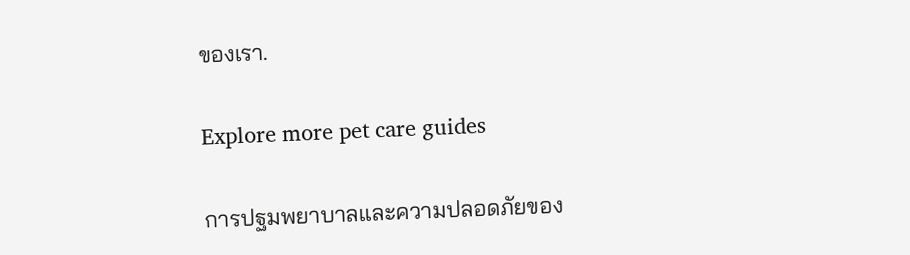ของเรา.

Explore more pet care guides

การปฐมพยาบาลและความปลอดภัยของ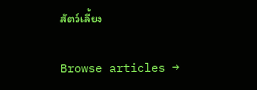สัตว์เลี้ยง

Browse articles →